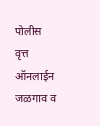पोलीस वृत्त ऑनलाईन जळगाव व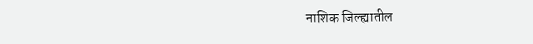नाशिक जिल्ह्यातील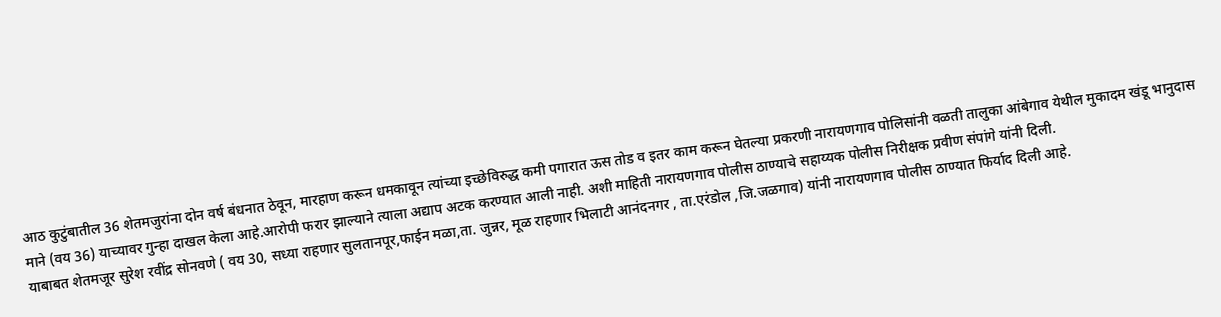आठ कुटुंबातील 36 शेतमजुरांना दोन वर्ष बंधनात ठेवून, मारहाण करून धमकावून त्यांच्या इच्छेविरुद्ध कमी पगारात ऊस तोड व इतर काम करून घेतल्या प्रकरणी नारायणगाव पोलिसांनी वळती तालुका आंबेगाव येथील मुकादम खंडू भानुदास माने (वय 36) याच्यावर गुन्हा दाखल केला आहे.आरोपी फरार झाल्याने त्याला अद्याप अटक करण्यात आली नाही. अशी माहिती नारायणगाव पोलीस ठाण्याचे सहाय्यक पोलीस निरीक्षक प्रवीण संपांगे यांनी दिली.
याबाबत शेतमजूर सुरेश रवींद्र सोनवणे ( वय 30, सध्या राहणार सुलतानपूर,फाईन मळा,ता. जुन्नर, मूळ राहणार भिलाटी आनंदनगर , ता.एरंडोल ,जि.जळगाव) यांनी नारायणगाव पोलीस ठाण्यात फिर्याद दिली आहे.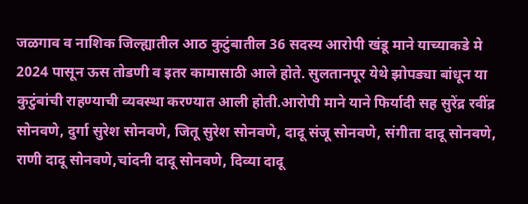जळगाव व नाशिक जिल्ह्यातील आठ कुटुंबातील 36 सदस्य आरोपी खंडू माने याच्याकडे मे 2024 पासून ऊस तोडणी व इतर कामासाठी आले होते. सुलतानपूर येथे झोपड्या बांधून या कुटुंबांची राहण्याची व्यवस्था करण्यात आली होती.आरोपी माने याने फिर्यादी सह सुरेंद्र रवींद्र सोनवणे, दुर्गा सुरेश सोनवणे, जितू सुरेश सोनवणे, दादू संजू सोनवणे, संगीता दादू सोनवणे, राणी दादू सोनवणे,चांदनी दादू सोनवणे, दिव्या दादू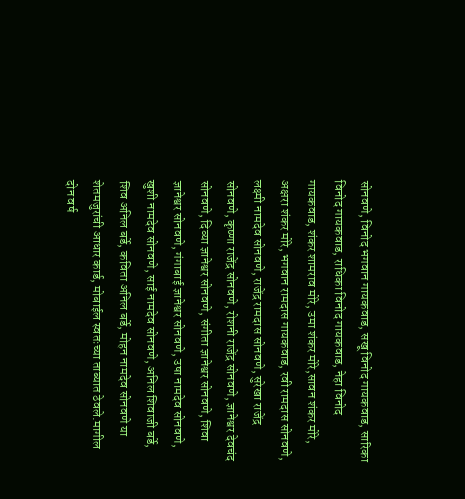सोनवणे, विनोद भगवान गायकवाड, सखू विनोद गायकवाड, सारिका विनोद गायकवाड, राधिका विनोद गायकवाड, नेहा विनोद गायकवाड, शंकर शामराव मोरे, उमा शंकर मोरे,सावन शंकर मोरे, अक्षरा शंकर मोरे, भगवान रामदास गायकवाड, रवी रामदास सोनवणे, लक्ष्मी नामदेव सोनवणे, राजेंद्र रामदास सोनवणे, सुरेखा राजेंद्र सोनवणे, कृष्णा राजेंद्र सोनवणे, रोशनी राजेंद्र सोनवणे, ज्ञानेश्वर देवचंद सोनवणे, दिव्या ज्ञानेश्वर सोनवणे, संगीता ज्ञानेश्वर सोनवणे, शिवा ज्ञानेश्वर सोनवणे, गंगाबाई ज्ञानेश्वर सोनवणे, उषा नामदेव सोनवणे, खुशी नामदेव सोनवणे, साई नामदेव सोनवणे, अनिल शिवाजी बर्डे, शिव अनिल बर्डे, कविता अनिल बर्डे, मोहन नामदेव सोनवणे या शेतमजुरांची आधार कार्ड, मोबाईल स्वतःच्या ताब्यात ठेवले.मागील दोन वर्ष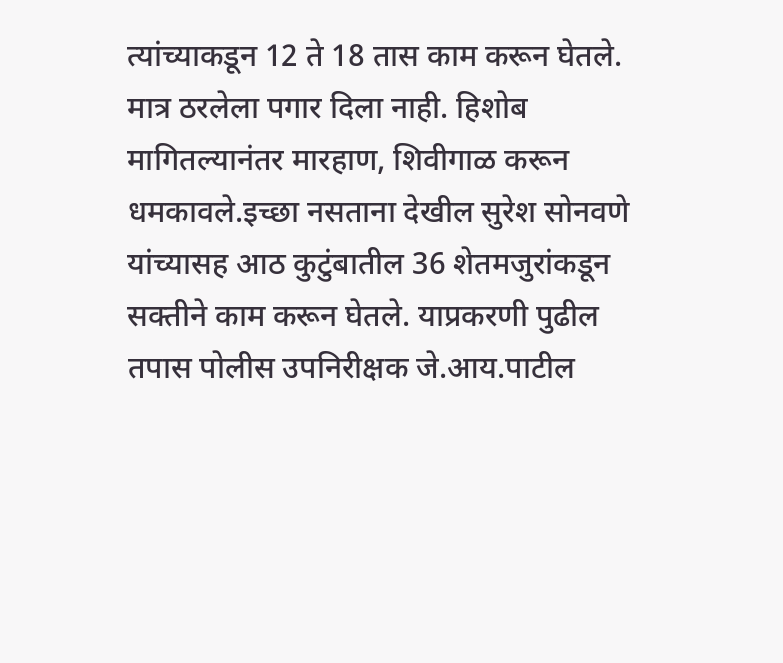त्यांच्याकडून 12 ते 18 तास काम करून घेतले. मात्र ठरलेला पगार दिला नाही. हिशोब मागितल्यानंतर मारहाण, शिवीगाळ करून धमकावले.इच्छा नसताना देखील सुरेश सोनवणे यांच्यासह आठ कुटुंबातील 36 शेतमजुरांकडून सक्तीने काम करून घेतले. याप्रकरणी पुढील तपास पोलीस उपनिरीक्षक जे.आय.पाटील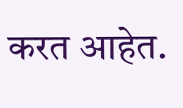करत आहेत.